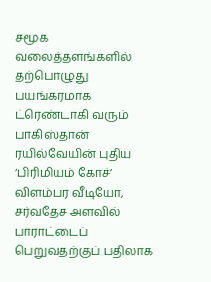சமூக வலைத்தளங்களில் தற்பொழுது பயங்கரமாக ட்ரெண்டாகி வரும் பாகிஸ்தான் ரயில்வேயின் புதிய ‘பிரிமியம் கோச்’  விளம்பர வீடியோ, சர்வதேச அளவில் பாராட்டைப் பெறுவதற்குப் பதிலாக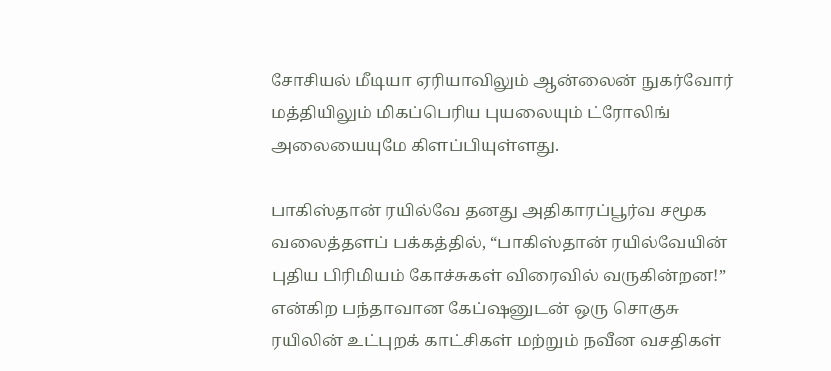சோசியல் மீடியா ஏரியாவிலும் ஆன்லைன் நுகர்வோர் மத்தியிலும் மிகப்பெரிய புயலையும் ட்ரோலிங் அலையையுமே கிளப்பியுள்ளது.

பாகிஸ்தான் ரயில்வே தனது அதிகாரப்பூர்வ சமூக வலைத்தளப் பக்கத்தில், “பாகிஸ்தான் ரயில்வேயின் புதிய பிரிமியம் கோச்சுகள் விரைவில் வருகின்றன!” என்கிற பந்தாவான கேப்ஷனுடன் ஒரு சொகுசு ரயிலின் உட்புறக் காட்சிகள் மற்றும் நவீன வசதிகள்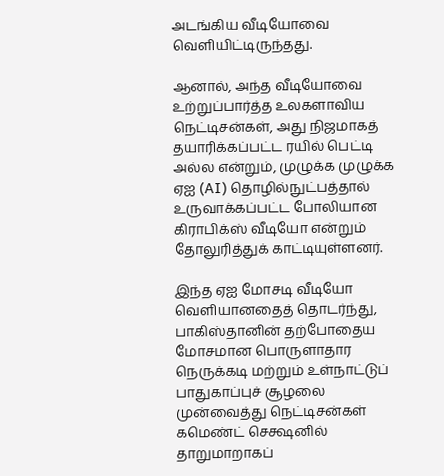அடங்கிய வீடியோவை வெளியிட்டிருந்தது.

ஆனால், அந்த வீடியோவை உற்றுப்பார்த்த உலகளாவிய நெட்டிசன்கள், அது நிஜமாகத் தயாரிக்கப்பட்ட ரயில் பெட்டி அல்ல என்றும், முழுக்க முழுக்க ஏஐ (AI) தொழில்நுட்பத்தால் உருவாக்கப்பட்ட போலியான கிராபிக்ஸ் வீடியோ என்றும் தோலுரித்துக் காட்டியுள்ளனர்.

இந்த ஏஐ மோசடி வீடியோ வெளியானதைத் தொடர்ந்து, பாகிஸ்தானின் தற்போதைய மோசமான பொருளாதார நெருக்கடி மற்றும் உள்நாட்டுப் பாதுகாப்புச் சூழலை முன்வைத்து நெட்டிசன்கள் கமெண்ட் செக்ஷனில் தாறுமாறாகப்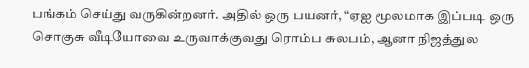பங்கம் செய்து வருகின்றனர். அதில் ஒரு பயனர், “ஏஐ மூலமாக இப்படி ஒரு சொகுசு வீடியோவை உருவாக்குவது ரொம்ப சுலபம், ஆனா நிஜத்துல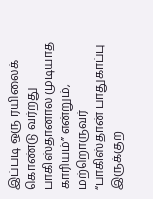இப்படி ஒரு ரயிலைக் கொண்டு வர்றது பாகிஸ்தானால முடியாத காரியம்” என்றும், மற்றொருவர் “பாகிஸ்தான் பாதுகாப்பு இருக்குற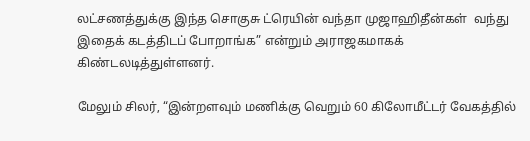லட்சணத்துக்கு இந்த சொகுசு ட்ரெயின் வந்தா முஜாஹிதீன்கள்  வந்து இதைக் கடத்திடப் போறாங்க” என்றும் அராஜகமாகக் கிண்டலடித்துள்ளனர்.

மேலும் சிலர், “இன்றளவும் மணிக்கு வெறும் 60 கிலோமீட்டர் வேகத்தில்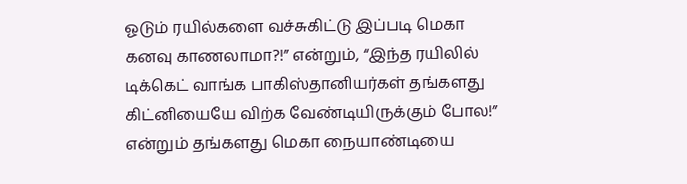ஓடும் ரயில்களை வச்சுகிட்டு இப்படி மெகா கனவு காணலாமா?!” என்றும், “இந்த ரயிலில் டிக்கெட் வாங்க பாகிஸ்தானியர்கள் தங்களது கிட்னியையே விற்க வேண்டியிருக்கும் போல!” என்றும் தங்களது மெகா நையாண்டியை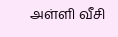அள்ளி வீசி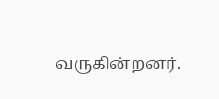வருகின்றனர்.